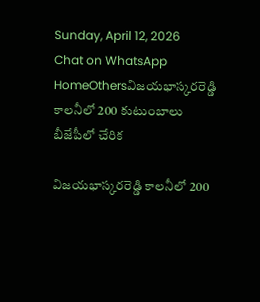Sunday, April 12, 2026
Chat on WhatsApp
HomeOthersవిజయభాస్కరరెడ్డి కాలనీలో 200 కుటుంబాలు బీజేపీలో చేరిక

విజయభాస్కరరెడ్డి కాలనీలో 200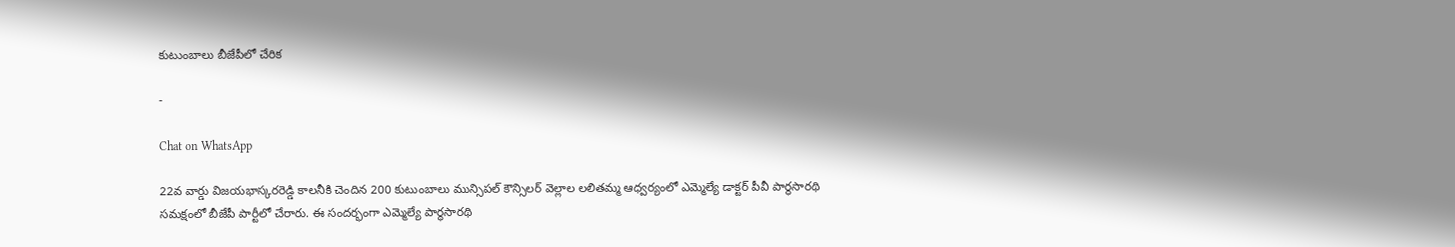కుటుంబాలు బీజేపీలో చేరిక

-

Chat on WhatsApp

22వ వార్డు విజయభాస్కరరెడ్డి కాలనీకి చెందిన 200 కుటుంబాలు మున్సిపల్ కౌన్సిలర్ వెల్లాల లలితమ్మ ఆధ్వర్యంలో ఎమ్మెల్యే డాక్టర్ పీవీ పార్థసారథి సమక్షంలో బీజేపీ పార్టీలో చేరారు. ఈ సందర్భంగా ఎమ్మెల్యే పార్థసారథి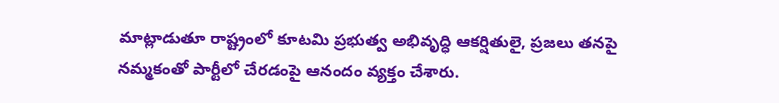మాట్లాడుతూ రాష్ట్రంలో కూటమి ప్రభుత్వ అభివృద్ధి ఆకర్షితులై, ప్రజలు తనపై నమ్మకంతో పార్టీలో చేరడంపై ఆనందం వ్యక్తం చేశారు.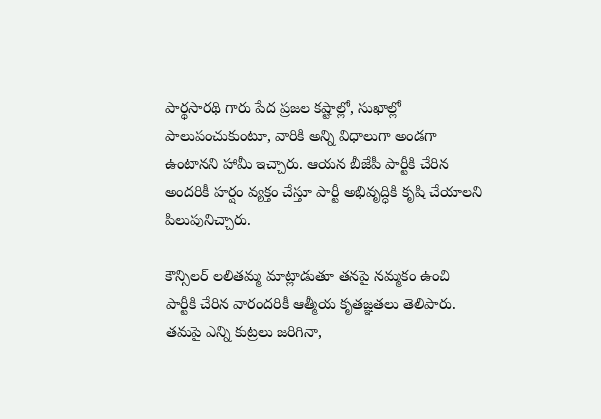పార్థసారథి గారు పేద ప్రజల కష్టాల్లో, సుఖాల్లో పాలుపంచుకుంటూ, వారికి అన్ని విధాలుగా అండగా ఉంటానని హామీ ఇచ్చారు. ఆయన బీజేపీ పార్టీకి చేరిన అందరికీ హర్షం వ్యక్తం చేస్తూ పార్టీ అభివృద్ధికి కృషి చేయాలని పిలుపునిచ్చారు.

కౌన్సిలర్ లలితమ్మ మాట్లాడుతూ తనపై నమ్మకం ఉంచి పార్టీకి చేరిన వారందరికీ ఆత్మీయ కృతజ్ఞతలు తెలిపారు. తమపై ఎన్ని కుట్రలు జరిగినా,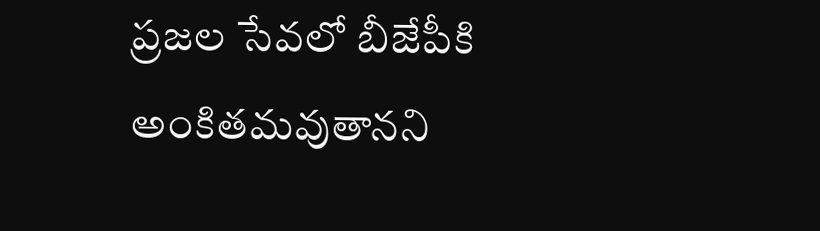ప్రజల సేవలో బీజేపీకి అంకితమవుతానని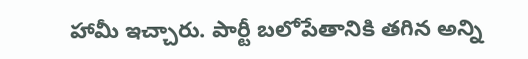హామీ ఇచ్చారు. పార్టీ బలోపేతానికి తగిన అన్ని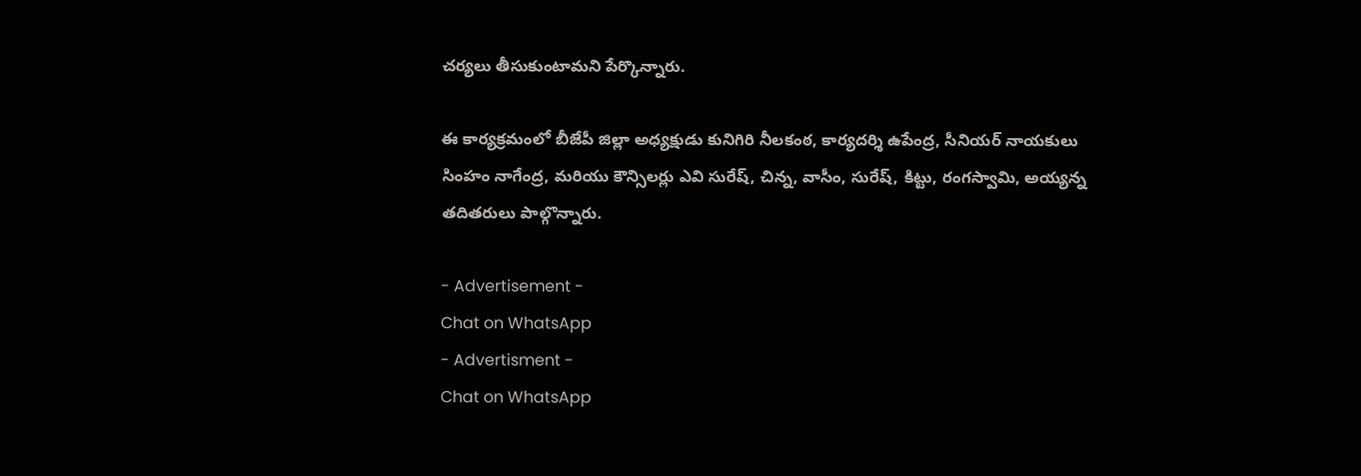చర్యలు తీసుకుంటామని పేర్కొన్నారు.

ఈ కార్యక్రమంలో బీజేపీ జిల్లా అధ్యక్షుడు కునిగిరి నీలకంఠ, కార్యదర్శి ఉపేంద్ర, సీనియర్ నాయకులు సింహం నాగేంద్ర, మరియు కౌన్సిలర్లు ఎవి సురేష్, చిన్న, వాసీం, సురేష్, కిట్టు, రంగస్వామి, అయ్యన్న తదితరులు పాల్గొన్నారు.

- Advertisement -
Chat on WhatsApp
- Advertisment -
Chat on WhatsApp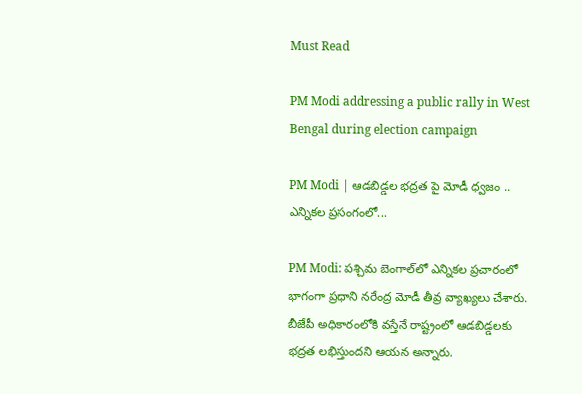Must Read

PM Modi addressing a public rally in West Bengal during election campaign

PM Modi | ఆడబిడ్డల భద్రత పై మోడీ ధ్వజం .. ఎన్నికల ప్రసంగంలో...

PM Modi: పశ్చిమ బెంగాల్‌లో ఎన్నికల ప్రచారంలో భాగంగా ప్రధాని నరేంద్ర మోడీ తీవ్ర వ్యాఖ్యలు చేశారు. బీజేపీ అధికారంలోకి వస్తేనే రాష్ట్రంలో ఆడబిడ్డలకు భద్రత లభిస్తుందని ఆయన అన్నారు.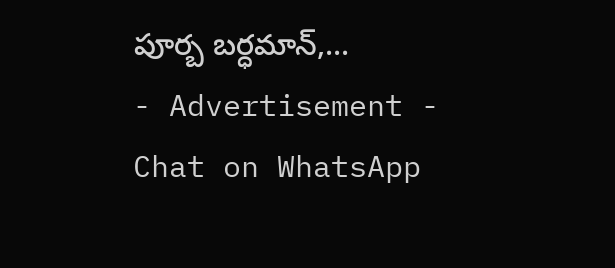పూర్బ బర్ధమాన్,...
- Advertisement -
Chat on WhatsApp